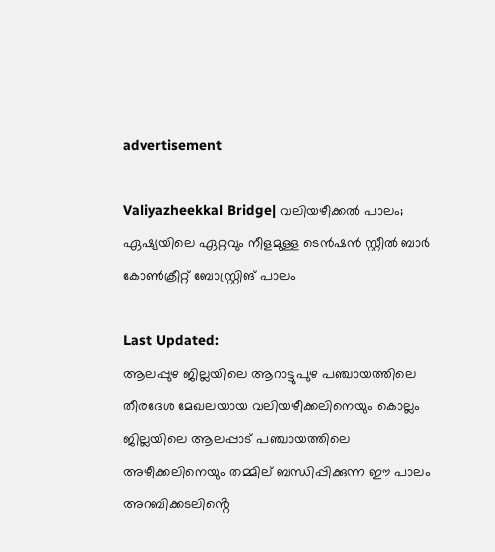advertisement

Valiyazheekkal Bridge| വലിയഴീക്കല്‍ പാലം; ഏഷ്യയിലെ ഏറ്റവും നീളമുള്ള ടെൻഷൻ സ്റ്റീൽ ബാർ കോൺക്രീറ്റ് ബോസ്റ്റ്രിങ് പാലം

Last Updated:
ആലപ്പുഴ ജില്ലയിലെ ആറാട്ടുപുഴ പഞ്ചായത്തിലെ തീരദേശ മേഖലയായ വലിയഴീക്കലിനെയും കൊല്ലം ജില്ലയിലെ ആലപ്പാട് പഞ്ചായത്തിലെ അഴീക്കലിനെയും തമ്മില് ബന്ധിപ്പിക്കുന്ന ഈ പാലം അറബിക്കടലിൻ്റെ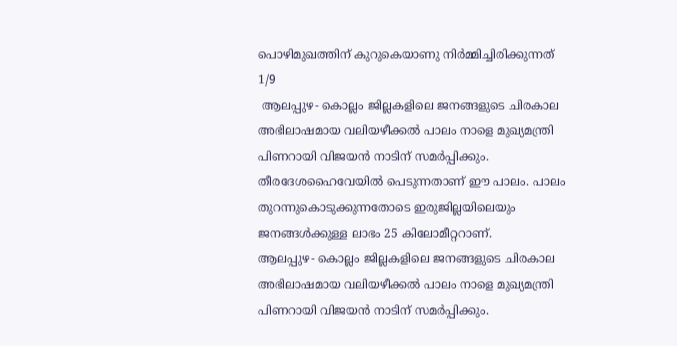പൊഴിമുഖത്തിന് കുറുകെയാണു നിർമ്മിച്ചിരിക്കുന്നത്
1/9
 ആലപ്പുഴ- കൊല്ലം ജില്ലകളിലെ ജനങ്ങളുടെ ചിരകാല അഭിലാഷമായ വലിയഴീക്കല്‍ പാലം നാളെ മുഖ്യമന്ത്രി പിണറായി വിജയന്‍ നാടിന് സമര്‍പ്പിക്കും. തീരദേശഹൈവേയിൽ പെടുന്നതാണ് ഈ പാലം. പാലം തുറന്നുകൊടുക്കുന്നതോടെ ഇരുജില്ലയിലെയും ജനങ്ങൾക്കുള്ള ലാഭം 25 കിലോമീറ്ററാണ്.
ആലപ്പുഴ- കൊല്ലം ജില്ലകളിലെ ജനങ്ങളുടെ ചിരകാല അഭിലാഷമായ വലിയഴീക്കല്‍ പാലം നാളെ മുഖ്യമന്ത്രി പിണറായി വിജയന്‍ നാടിന് സമര്‍പ്പിക്കും.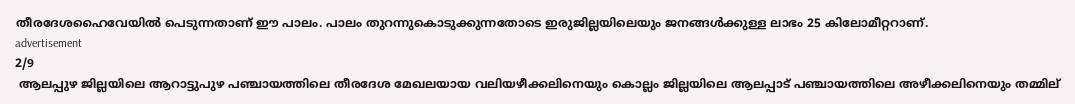തീരദേശഹൈവേയിൽ പെടുന്നതാണ് ഈ പാലം. പാലം തുറന്നുകൊടുക്കുന്നതോടെ ഇരുജില്ലയിലെയും ജനങ്ങൾക്കുള്ള ലാഭം 25 കിലോമീറ്ററാണ്.
advertisement
2/9
 ആലപ്പുഴ ജില്ലയിലെ ആറാട്ടുപുഴ പഞ്ചായത്തിലെ തീരദേശ മേഖലയായ വലിയഴീക്കലിനെയും കൊല്ലം ജില്ലയിലെ ആലപ്പാട് പഞ്ചായത്തിലെ അഴീക്കലിനെയും തമ്മില്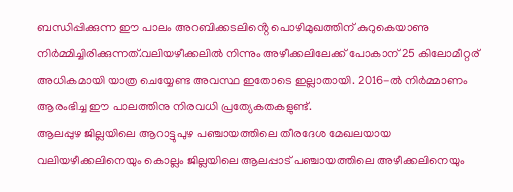ബന്ധിപ്പിക്കുന്ന ഈ പാലം അറബിക്കടലിൻ്റെ പൊഴിമുഖത്തിന് കുറുകെയാണു നിർമ്മിച്ചിരിക്കുന്നത്.വലിയഴീക്കലില്‍ നിന്നും അഴീക്കലിലേക്ക് പോകാന് 25 കിലോമീറ്റര് അധികമായി യാത്ര ചെയ്യേണ്ട അവസ്ഥ ഇതോടെ ഇല്ലാതായി. 2016-ൽ നിർമ്മാണം ആരംഭിച്ച ഈ പാലത്തിനു നിരവധി പ്രത്യേകതകളുണ്ട്.
ആലപ്പുഴ ജില്ലയിലെ ആറാട്ടുപുഴ പഞ്ചായത്തിലെ തീരദേശ മേഖലയായ വലിയഴീക്കലിനെയും കൊല്ലം ജില്ലയിലെ ആലപ്പാട് പഞ്ചായത്തിലെ അഴീക്കലിനെയും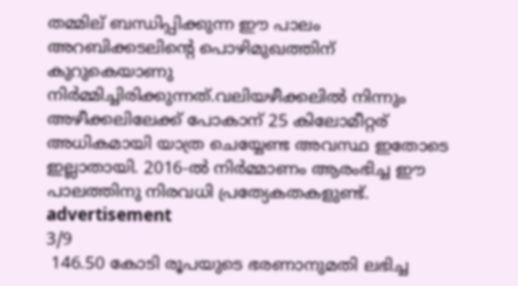തമ്മില് ബന്ധിപ്പിക്കുന്ന ഈ പാലം അറബിക്കടലിൻ്റെ പൊഴിമുഖത്തിന് കുറുകെയാണു നിർമ്മിച്ചിരിക്കുന്നത്.വലിയഴീക്കലില്‍ നിന്നും അഴീക്കലിലേക്ക് പോകാന് 25 കിലോമീറ്റര് അധികമായി യാത്ര ചെയ്യേണ്ട അവസ്ഥ ഇതോടെ ഇല്ലാതായി. 2016-ൽ നിർമ്മാണം ആരംഭിച്ച ഈ പാലത്തിനു നിരവധി പ്രത്യേകതകളുണ്ട്.
advertisement
3/9
 146.50 കോടി രൂപയുടെ ഭരണാനുമതി ലഭിച്ച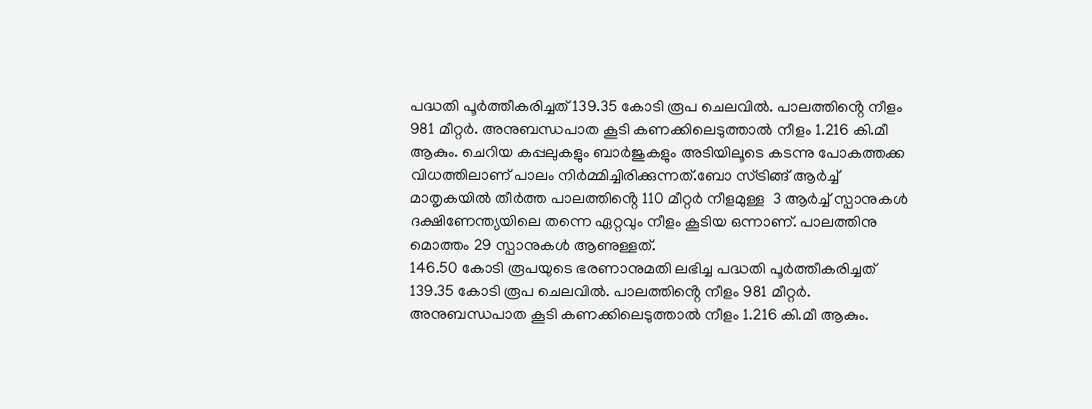പദ്ധതി പൂർത്തീകരിച്ചത് 139.35 കോടി രൂപ ചെലവിൽ. പാലത്തിൻ്റെ നീളം 981 മീറ്റർ. അനുബന്ധപാത കൂടി കണക്കിലെടുത്താൽ നീളം 1.216 കി.മീ ആകും. ചെറിയ കപ്പലുകളും ബാർജുകളും അടിയിലൂടെ കടന്നു പോകത്തക്ക വിധത്തിലാണ് പാലം നിർമ്മിച്ചിരിക്കുന്നത്.ബോ സ്ട്രിങ്ങ് ആർച്ച് മാതൃകയിൽ തീർത്ത പാലത്തിൻ്റെ 110 മീറ്റർ നീളമുള്ള  3 ആർച്ച് സ്പാനുകള്‍ ദക്ഷിണേന്ത്യയിലെ തന്നെ ഏറ്റവും നീളം കൂടിയ ഒന്നാണ്. പാലത്തിനു മൊത്തം 29 സ്പാനുകൾ ആണുള്ളത്.
146.50 കോടി രൂപയുടെ ഭരണാനുമതി ലഭിച്ച പദ്ധതി പൂർത്തീകരിച്ചത് 139.35 കോടി രൂപ ചെലവിൽ. പാലത്തിൻ്റെ നീളം 981 മീറ്റർ. അനുബന്ധപാത കൂടി കണക്കിലെടുത്താൽ നീളം 1.216 കി.മീ ആകും.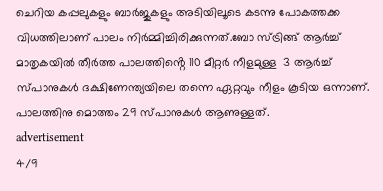ചെറിയ കപ്പലുകളും ബാർജുകളും അടിയിലൂടെ കടന്നു പോകത്തക്ക വിധത്തിലാണ് പാലം നിർമ്മിച്ചിരിക്കുന്നത്.ബോ സ്ട്രിങ്ങ് ആർച്ച് മാതൃകയിൽ തീർത്ത പാലത്തിൻ്റെ 110 മീറ്റർ നീളമുള്ള  3 ആർച്ച് സ്പാനുകള്‍ ദക്ഷിണേന്ത്യയിലെ തന്നെ ഏറ്റവും നീളം കൂടിയ ഒന്നാണ്. പാലത്തിനു മൊത്തം 29 സ്പാനുകൾ ആണുള്ളത്.
advertisement
4/9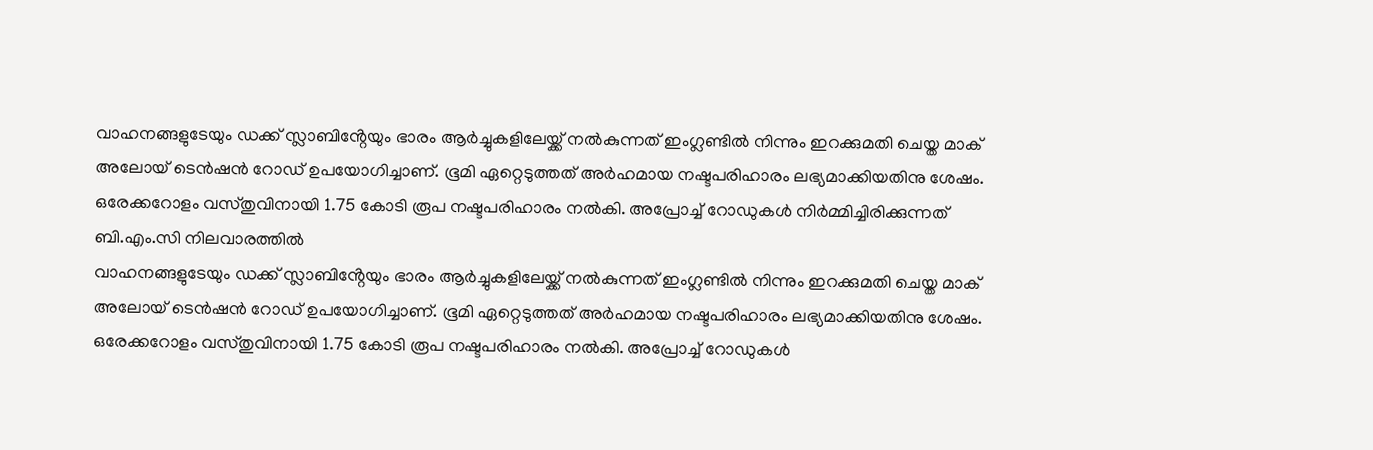വാഹനങ്ങളുടേയും ഡക്ക് സ്ലാബിൻ്റേയും ഭാരം ആർച്ചുകളിലേയ്ക്ക് നൽകുന്നത് ഇംഗ്ലണ്ടിൽ നിന്നും ഇറക്കുമതി ചെയ്ത മാക് അലോയ് ടെൻഷൻ റോഡ് ഉപയോഗിച്ചാണ്. ഭൂമി ഏറ്റെടുത്തത് അർഹമായ നഷ്ടപരിഹാരം ലഭ്യമാക്കിയതിനു ശേഷം. ഒരേക്കറോളം വസ്തുവിനായി 1.75 കോടി രൂപ നഷ്ടപരിഹാരം നൽകി. അപ്രോച്ച് റോഡുകൾ നിർമ്മിച്ചിരിക്കുന്നത് ബി.എം.സി നിലവാരത്തിൽ
വാഹനങ്ങളുടേയും ഡക്ക് സ്ലാബിൻ്റേയും ഭാരം ആർച്ചുകളിലേയ്ക്ക് നൽകുന്നത് ഇംഗ്ലണ്ടിൽ നിന്നും ഇറക്കുമതി ചെയ്ത മാക് അലോയ് ടെൻഷൻ റോഡ് ഉപയോഗിച്ചാണ്. ഭൂമി ഏറ്റെടുത്തത് അർഹമായ നഷ്ടപരിഹാരം ലഭ്യമാക്കിയതിനു ശേഷം. ഒരേക്കറോളം വസ്തുവിനായി 1.75 കോടി രൂപ നഷ്ടപരിഹാരം നൽകി. അപ്രോച്ച് റോഡുകൾ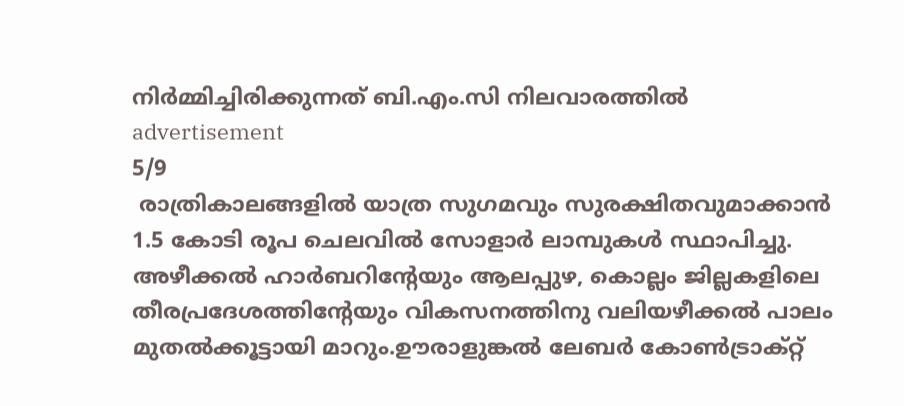നിർമ്മിച്ചിരിക്കുന്നത് ബി.എം.സി നിലവാരത്തിൽ
advertisement
5/9
 രാത്രികാലങ്ങളിൽ യാത്ര സുഗമവും സുരക്ഷിതവുമാക്കാൻ 1.5 കോടി രൂപ ചെലവിൽ സോളാർ ലാമ്പുകൾ സ്ഥാപിച്ചു. അഴീക്കൽ ഹാർബറിൻ്റേയും ആലപ്പുഴ, കൊല്ലം ജില്ലകളിലെ തീരപ്രദേശത്തിൻ്റേയും വികസനത്തിനു വലിയഴീക്കൽ പാലം മുതൽക്കൂട്ടായി മാറും.ഊരാളുങ്കൽ ലേബർ കോൺട്രാക്റ്റ്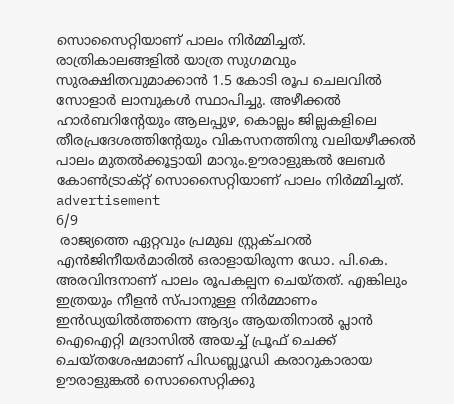സൊസൈറ്റിയാണ് പാലം നിര്‍മ്മിച്ചത്.
രാത്രികാലങ്ങളിൽ യാത്ര സുഗമവും സുരക്ഷിതവുമാക്കാൻ 1.5 കോടി രൂപ ചെലവിൽ സോളാർ ലാമ്പുകൾ സ്ഥാപിച്ചു. അഴീക്കൽ ഹാർബറിൻ്റേയും ആലപ്പുഴ, കൊല്ലം ജില്ലകളിലെ തീരപ്രദേശത്തിൻ്റേയും വികസനത്തിനു വലിയഴീക്കൽ പാലം മുതൽക്കൂട്ടായി മാറും.ഊരാളുങ്കൽ ലേബർ കോൺട്രാക്റ്റ് സൊസൈറ്റിയാണ് പാലം നിര്‍മ്മിച്ചത്.
advertisement
6/9
 രാജ്യത്തെ ഏറ്റവും പ്രമുഖ സ്റ്റ്രക്‌ചറൽ എൻജിനീയർമാരിൽ ഒരാളായിരുന്ന ഡോ. പി.കെ. അരവിന്ദനാണ് പാലം രൂപകല്പന ചെയ്തത്. എങ്കിലും ഇത്രയും നീളൻ സ്പാനുള്ള നിർമ്മാണം ഇൻഡ്യയിൽത്തന്നെ ആദ്യം ആയതിനാൽ പ്ലാൻ ഐഐറ്റി മദ്രാസിൽ അയച്ച് പ്രൂഫ് ചെക്ക് ചെയ്തശേഷമാണ് പിഡബ്ല്യൂഡി കരാറുകാരായ ഊരാളുങ്കൽ സൊസൈറ്റിക്കു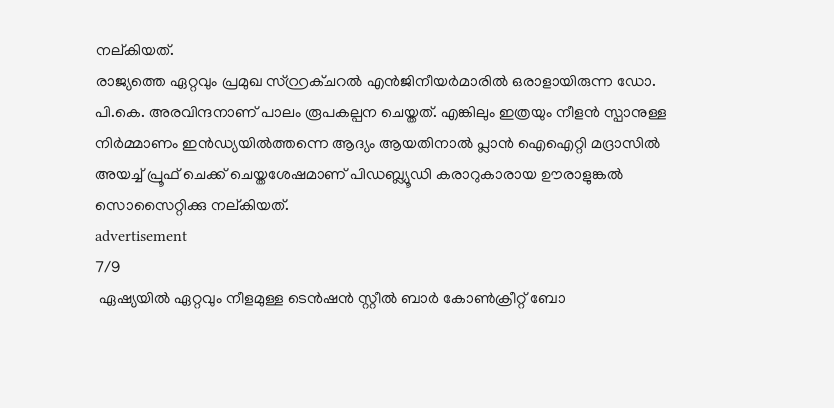നല്കിയത്.
രാജ്യത്തെ ഏറ്റവും പ്രമുഖ സ്റ്റ്രക്‌ചറൽ എൻജിനീയർമാരിൽ ഒരാളായിരുന്ന ഡോ. പി.കെ. അരവിന്ദനാണ് പാലം രൂപകല്പന ചെയ്തത്. എങ്കിലും ഇത്രയും നീളൻ സ്പാനുള്ള നിർമ്മാണം ഇൻഡ്യയിൽത്തന്നെ ആദ്യം ആയതിനാൽ പ്ലാൻ ഐഐറ്റി മദ്രാസിൽ അയച്ച് പ്രൂഫ് ചെക്ക് ചെയ്തശേഷമാണ് പിഡബ്ല്യൂഡി കരാറുകാരായ ഊരാളുങ്കൽ സൊസൈറ്റിക്കു നല്കിയത്.
advertisement
7/9
 ഏഷ്യയിൽ ഏറ്റവും നീളമുള്ള ടെൻഷൻ സ്റ്റീൽ ബാർ കോൺക്രീറ്റ് ബോ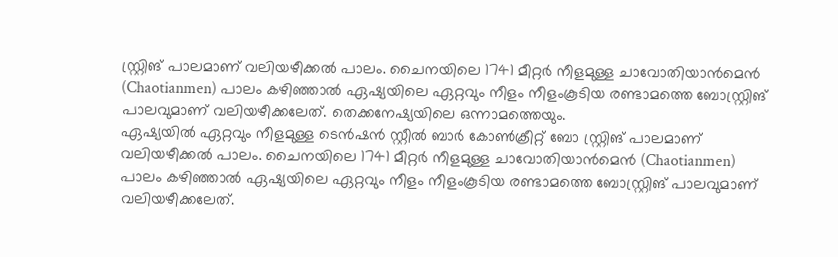സ്റ്റ്രിങ് പാലമാണ് വലിയഴീക്കൽ പാലം. ചൈനയിലെ 1741 മീറ്റർ നീളമുള്ള ചാ‍വോതിയാൻമെൻ (Chaotianmen) പാലം കഴിഞ്ഞാൽ ഏഷ്യയിലെ ഏറ്റവും നീളം നീളം‌കൂടിയ രണ്ടാമത്തെ ബോസ്റ്റ്രിങ് പാലവുമാണ് വലിയഴീക്കലേത്. തെക്കനേഷ്യയിലെ ഒന്നാമത്തെയും.
ഏഷ്യയിൽ ഏറ്റവും നീളമുള്ള ടെൻഷൻ സ്റ്റീൽ ബാർ കോൺക്രീറ്റ് ബോ സ്റ്റ്രിങ് പാലമാണ് വലിയഴീക്കൽ പാലം. ചൈനയിലെ 1741 മീറ്റർ നീളമുള്ള ചാ‍വോതിയാൻമെൻ (Chaotianmen) പാലം കഴിഞ്ഞാൽ ഏഷ്യയിലെ ഏറ്റവും നീളം നീളം‌കൂടിയ രണ്ടാമത്തെ ബോസ്റ്റ്രിങ് പാലവുമാണ് വലിയഴീക്കലേത്.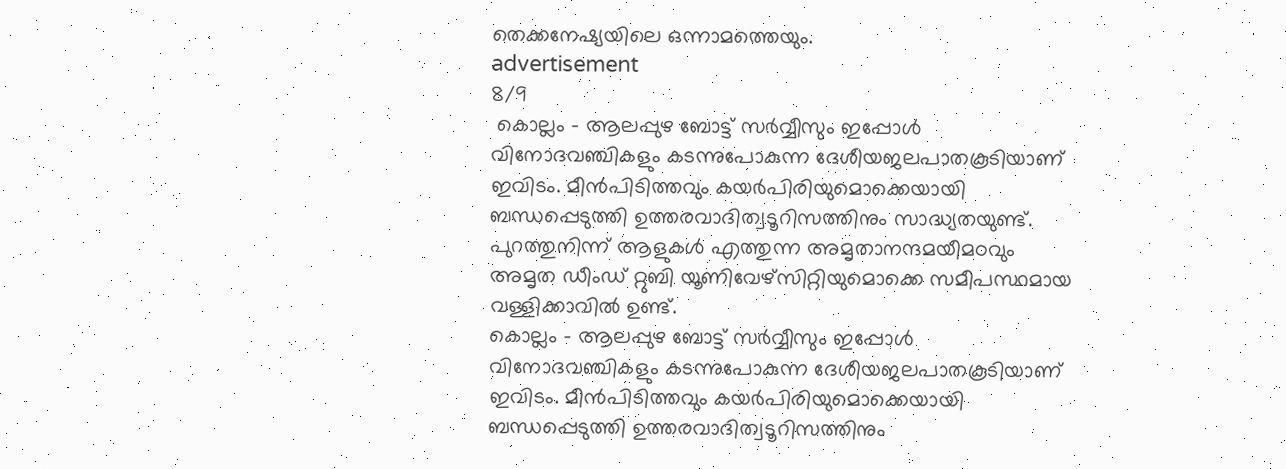തെക്കനേഷ്യയിലെ ഒന്നാമത്തെയും.
advertisement
8/9
 കൊല്ലം – ആലപ്പുഴ ബോട്ട് സർവ്വീസും ഇപ്പോൾ വിനോദവഞ്ചികളും കടന്നുപോകുന്ന ദേശീയജലപാതകൂടിയാണ് ഇവിടം. മീൻപിടിത്തവും കയർപിരിയുമൊക്കെയായി ബന്ധപ്പെടുത്തി ഉത്തരവാദിത്വടൂറിസത്തിനും സാദ്ധ്യതയുണ്ട്. പുറത്തുനിന്ന് ആളുകൾ എത്തുന്ന അമൃതാനന്ദമയീമഠവും അമൃത ഡീംഡ് റ്റുബി യൂണിവേഴ്സിറ്റിയുമൊക്കെ സമീപസ്ഥമായ വള്ളിക്കാവിൽ ഉണ്ട്.
കൊല്ലം – ആലപ്പുഴ ബോട്ട് സർവ്വീസും ഇപ്പോൾ വിനോദവഞ്ചികളും കടന്നുപോകുന്ന ദേശീയജലപാതകൂടിയാണ് ഇവിടം. മീൻപിടിത്തവും കയർപിരിയുമൊക്കെയായി ബന്ധപ്പെടുത്തി ഉത്തരവാദിത്വടൂറിസത്തിനും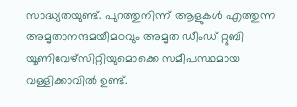സാദ്ധ്യതയുണ്ട്. പുറത്തുനിന്ന് ആളുകൾ എത്തുന്ന അമൃതാനന്ദമയീമഠവും അമൃത ഡീംഡ് റ്റുബി യൂണിവേഴ്സിറ്റിയുമൊക്കെ സമീപസ്ഥമായ വള്ളിക്കാവിൽ ഉണ്ട്.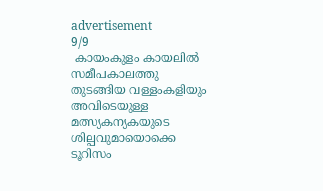advertisement
9/9
 കായം‌കുളം കായലിൽ സമീപകാലത്തു തുടങ്ങിയ വള്ളം‌കളിയും അവിടെയുള്ള മത്സ്യകന്യകയുടെ ശില്പവുമായൊക്കെ ടൂറിസം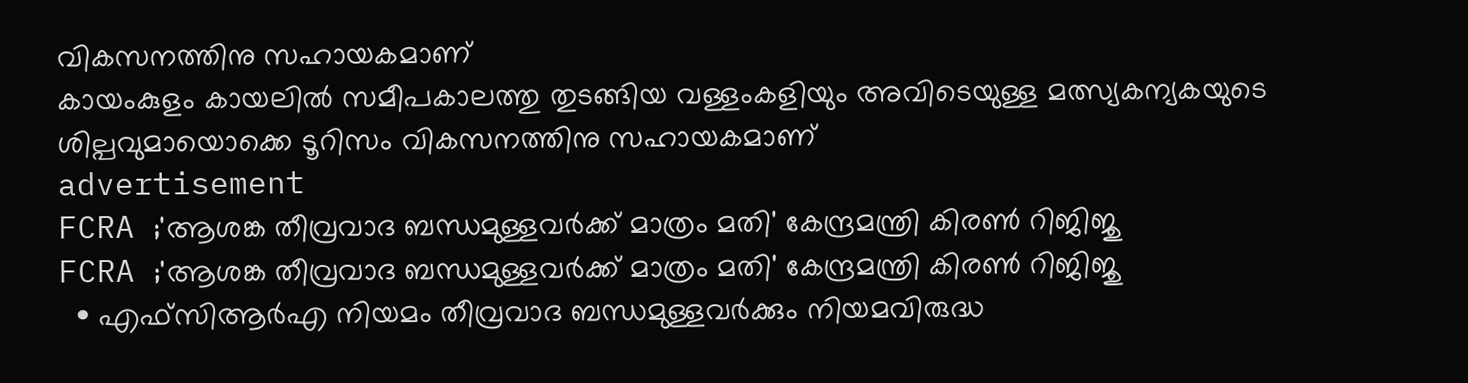വികസനത്തിനു സഹായകമാണ്
കായം‌കുളം കായലിൽ സമീപകാലത്തു തുടങ്ങിയ വള്ളം‌കളിയും അവിടെയുള്ള മത്സ്യകന്യകയുടെ ശില്പവുമായൊക്കെ ടൂറിസം വികസനത്തിനു സഹായകമാണ്
advertisement
FCRA ;'ആശങ്ക തീവ്രവാദ ബന്ധമുള്ളവർക്ക് മാത്രം മതി' കേന്ദ്രമന്ത്രി കിരണ്‍ റിജിജു
FCRA ;'ആശങ്ക തീവ്രവാദ ബന്ധമുള്ളവർക്ക് മാത്രം മതി' കേന്ദ്രമന്ത്രി കിരണ്‍ റിജിജു
  • എഫ്‌സിആർഎ നിയമം തീവ്രവാദ ബന്ധമുള്ളവർക്കും നിയമവിരുദ്ധ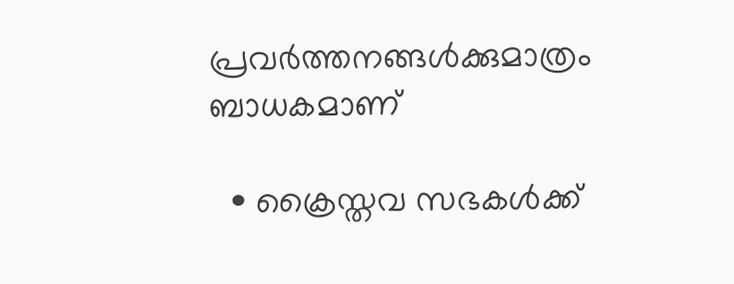പ്രവർത്തനങ്ങൾക്കുമാത്രം ബാധകമാണ്

  • ക്രൈസ്തവ സഭകൾക്ക്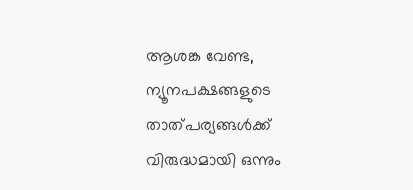ആശങ്ക വേണ്ട, ന്യൂനപക്ഷങ്ങളുടെ താത്പര്യങ്ങൾക്ക് വിരുദ്ധമായി ഒന്നും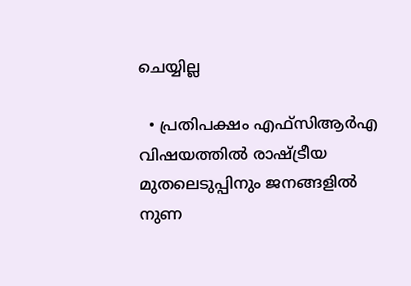ചെയ്യില്ല

  • പ്രതിപക്ഷം എഫ്‌സിആർഎ വിഷയത്തിൽ രാഷ്ട്രീയ മുതലെടുപ്പിനും ജനങ്ങളിൽ നുണ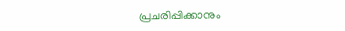പ്രചരിപ്പിക്കാനും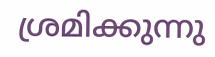ശ്രമിക്കുന്നു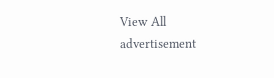View All
advertisement